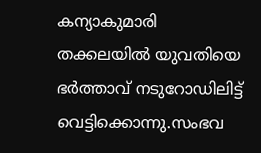കന്യാകുമാരി തക്കലയില്‍ യുവതിയെ ഭര്‍ത്താവ് നടുറോഡിലിട്ട് വെട്ടിക്കൊന്നു.സംഭവ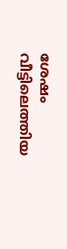ശേഷം വീട്ടിലെത്തിയ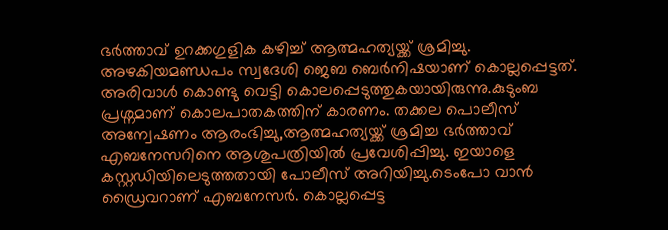ഭർത്താവ് ഉറക്കഗുളിക കഴിച്ച് ആത്മഹത്യയ്ക്ക് ശ്രമിച്ചു. അഴകിയമണ്ഡപം സ്വദേശി ജെബ ബെർനിഷയാണ് കൊല്ലപ്പെട്ടത്. അരിവാൾ കൊണ്ടു വെട്ടി കൊലപ്പെടുത്തുകയായിരുന്നു.കുടുംബ പ്രശ്നമാണ് കൊലപാതകത്തിന് കാരണം. തക്കല പൊലീസ് അന്വേഷണം ആരംഭിച്ചു,ആത്മഹത്യയ്ക്ക് ശ്രമിച്ച ഭർത്താവ് എബനേസറിനെ ആശുപത്രിയില്‍ പ്രവേശിപ്പിച്ചു. ഇയാളെ കസ്റ്റഡിയിലെടുത്തതായി പോലീസ് അറിയിച്ചു.ടെംപോ വാന്‍ ഡ്രൈവറാണ് എബനേസര്‍. കൊല്ലപ്പെട്ട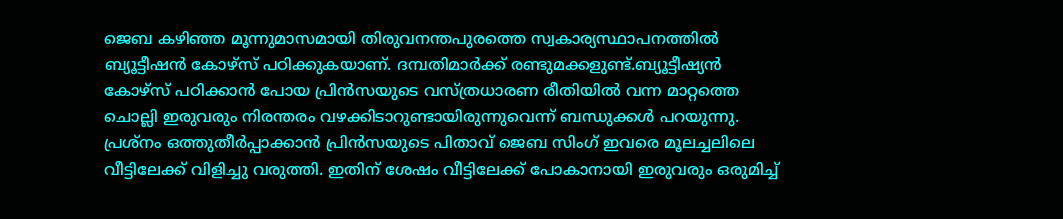ജെബ കഴിഞ്ഞ മൂന്നുമാസമായി തിരുവനന്തപുരത്തെ സ്വകാര്യസ്ഥാപനത്തില്‍ ബ്യൂട്ടീഷന്‍ കോഴ്‌സ് പഠിക്കുകയാണ്. ദമ്പതിമാര്‍ക്ക് രണ്ടുമക്കളുണ്ട്.ബ്യൂട്ടീഷ്യൻ കോഴ്സ് പഠിക്കാൻ പോയ പ്രിൻസയുടെ വസ്ത്രധാരണ രീതിയിൽ വന്ന മാറ്റത്തെ ചൊല്ലി ഇരുവരും നിരന്തരം വഴക്കിടാറുണ്ടായിരുന്നുവെന്ന് ബന്ധുക്കൾ പറയുന്നു. പ്രശ്നം ഒത്തുതീർപ്പാക്കാൻ പ്രിൻസയുടെ പിതാവ് ജെബ സിംഗ് ഇവരെ മൂലച്ചലിലെ വീട്ടിലേക്ക് വിളിച്ചു വരുത്തി. ഇതിന് ശേഷം വീട്ടിലേക്ക് പോകാനായി ഇരുവരും ഒരുമിച്ച്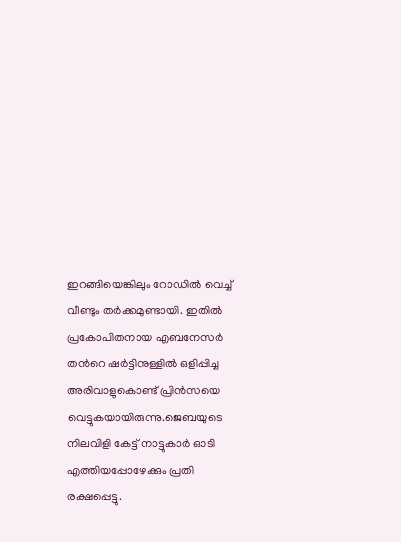ഇറങ്ങിയെങ്കിലും റോഡിൽ വെച്ച് വീണ്ടും തർക്കമുണ്ടായി. ഇതിൽ പ്രകോപിതനായ എബനേസർ തന്‍റെ ഷർട്ടിനുള്ളിൽ ഒളിപ്പിച്ച അരിവാളുകൊണ്ട് പ്രിൻസയെ വെട്ടുകയായിരുന്നു.ജെബയുടെ നിലവിളി കേട്ട് നാട്ടുകാര്‍ ഓടി എത്തിയപ്പോഴേക്കും പ്രതി രക്ഷപ്പെട്ടു.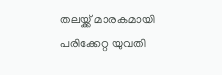തലയ്ക്ക് മാരകമായി പരിക്കേറ്റ യുവതി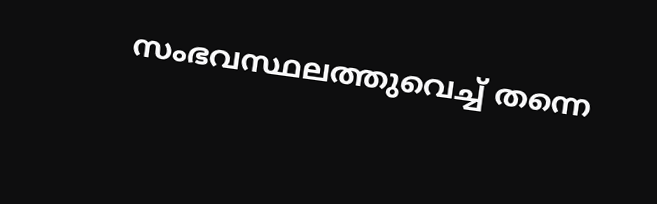സംഭവസ്ഥലത്തുവെച്ച് തന്നെ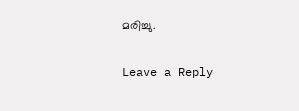മരിച്ചു.

Leave a Reply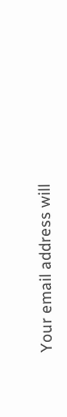Your email address will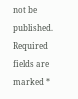not be published. Required fields are marked *